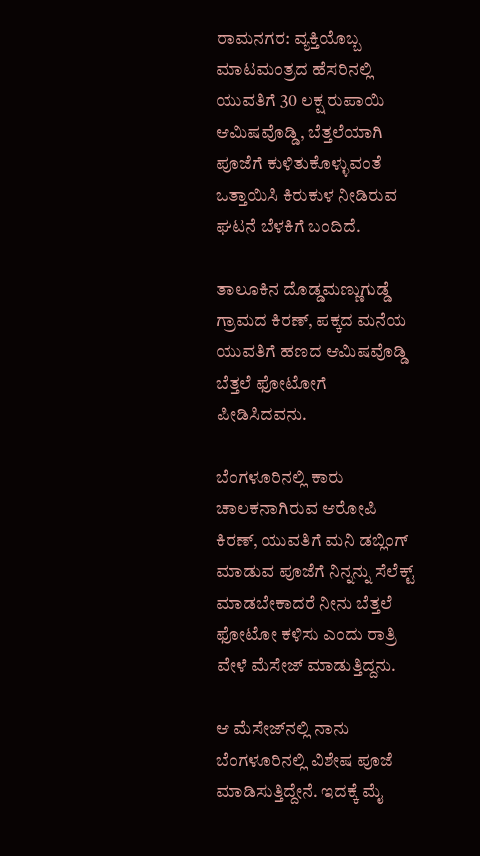ರಾಮನಗರ: ವ್ಯಕ್ತಿಯೊಬ್ಬ ಮಾಟಮಂತ್ರದ ಹೆಸರಿನಲ್ಲಿ ಯುವತಿಗೆ 30 ಲಕ್ಷ ರುಪಾಯಿ ಆಮಿಷವೊಡ್ಡಿ, ಬೆತ್ತಲೆಯಾಗಿ ಪೂಜೆಗೆ ಕುಳಿತುಕೊಳ್ಳುವಂತೆ ಒತ್ತಾಯಿಸಿ ಕಿರುಕುಳ ನೀಡಿರುವ ಘಟನೆ ಬೆಳಕಿಗೆ ಬಂದಿದೆ.

ತಾಲೂಕಿನ ದೊಡ್ಡಮಣ್ಣುಗುಡ್ಡೆ ಗ್ರಾಮದ ಕಿರಣ್, ಪಕ್ಕದ ಮನೆಯ ಯುವತಿಗೆ ಹಣದ ಆಮಿಷವೊಡ್ಡಿ ಬೆತ್ತಲೆ ಫೋಟೋಗೆ ಪೀಡಿಸಿದವನು.

ಬೆಂಗಳೂರಿನಲ್ಲಿ ಕಾರು ಚಾಲಕನಾಗಿರುವ ಆರೋಪಿ ಕಿರಣ್, ಯುವತಿಗೆ ಮನಿ ಡಬ್ಲಿಂಗ್ ಮಾಡುವ ಪೂಜೆಗೆ ನಿನ್ನನ್ನು ಸೆಲೆಕ್ಟ್ ಮಾಡಬೇಕಾದರೆ ನೀನು ಬೆತ್ತಲೆ ಫೋಟೋ ಕಳಿಸು ಎಂದು ರಾತ್ರಿ ವೇಳೆ ಮೆಸೇಜ್‌ ಮಾಡುತ್ತಿದ್ದನು.

ಆ ಮೆಸೇಜ್‌ನಲ್ಲಿ ನಾನು ಬೆಂಗಳೂರಿನಲ್ಲಿ ವಿಶೇಷ ಪೂಜೆ ಮಾಡಿಸುತ್ತಿದ್ದೇನೆ. ಇದಕ್ಕೆ ಮೈ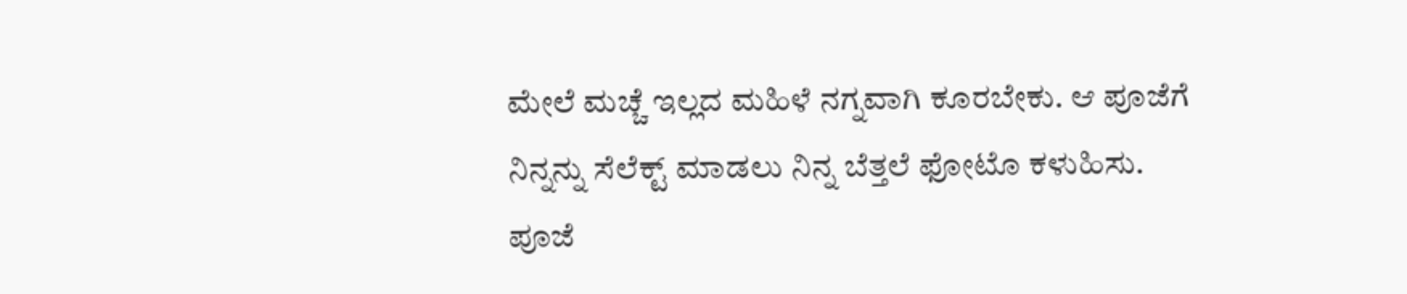ಮೇಲೆ ಮಚ್ಚೆ ಇಲ್ಲದ ಮಹಿಳೆ ನಗ್ನವಾಗಿ ಕೂರಬೇಕು. ಆ ಪೂಜೆಗೆ ನಿನ್ನನ್ನು ಸೆಲೆಕ್ಟ್ ಮಾಡಲು ನಿನ್ನ ಬೆತ್ತಲೆ ಫೋಟೊ ಕಳುಹಿಸು. ಪೂಜೆ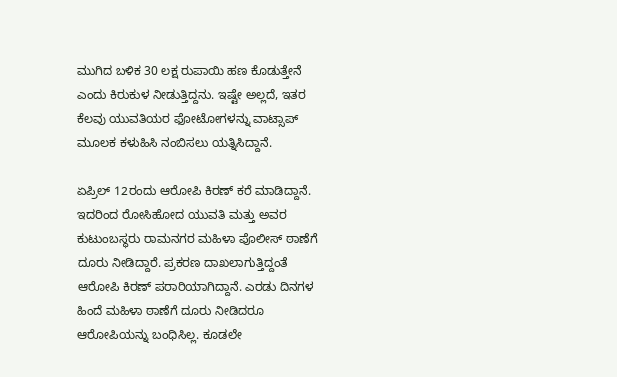ಮುಗಿದ ಬಳಿಕ 30 ಲಕ್ಷ ರುಪಾಯಿ ಹಣ ಕೊಡುತ್ತೇನೆ ಎಂದು ಕಿರುಕುಳ ನೀಡುತ್ತಿದ್ದನು. ಇಷ್ಟೇ ಅಲ್ಲದೆ, ಇತರ ಕೆಲವು ಯುವತಿಯರ ಫೋಟೋಗಳನ್ನು ವಾಟ್ಸಾಪ್ ಮೂಲಕ ಕಳುಹಿಸಿ ನಂಬಿಸಲು ಯತ್ನಿಸಿದ್ದಾನೆ.

ಏಪ್ರಿಲ್ 12ರಂದು ಆರೋಪಿ ಕಿರಣ್ ಕರೆ ಮಾಡಿದ್ದಾನೆ. ಇದರಿಂದ ರೋಸಿಹೋದ ಯುವತಿ ಮತ್ತು ಅವರ ಕುಟುಂಬಸ್ಥರು ರಾಮನಗರ ಮಹಿಳಾ ಪೊಲೀಸ್ ಠಾಣೆಗೆ ದೂರು ನೀಡಿದ್ದಾರೆ. ಪ್ರಕರಣ ದಾಖಲಾಗುತ್ತಿದ್ದಂತೆ ಆರೋಪಿ ಕಿರಣ್ ಪರಾರಿಯಾಗಿದ್ದಾನೆ. ಎರಡು ದಿನಗಳ ಹಿಂದೆ ಮಹಿಳಾ ಠಾಣೆಗೆ ದೂರು ನೀಡಿದರೂ ಆರೋಪಿಯನ್ನು ಬಂಧಿಸಿಲ್ಲ. ಕೂಡಲೇ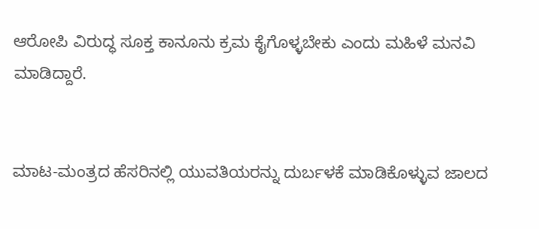ಆರೋಪಿ ವಿರುದ್ಧ ಸೂಕ್ತ ಕಾನೂನು ಕ್ರಮ ಕೈಗೊಳ್ಳಬೇಕು ಎಂದು ಮಹಿಳೆ ಮನವಿ ಮಾಡಿದ್ದಾರೆ.


ಮಾಟ-ಮಂತ್ರದ ಹೆಸರಿನಲ್ಲಿ ಯುವತಿಯರನ್ನು ದುರ್ಬಳಕೆ ಮಾಡಿಕೊಳ್ಳುವ ಜಾಲದ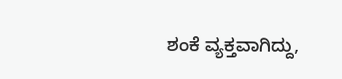ಶಂಕೆ ವ್ಯಕ್ತವಾಗಿದ್ದು,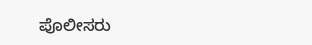ಪೊಲೀಸರು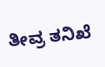ತೀವ್ರ ತನಿಖೆ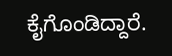ಕೈಗೊಂಡಿದ್ದಾರೆ.